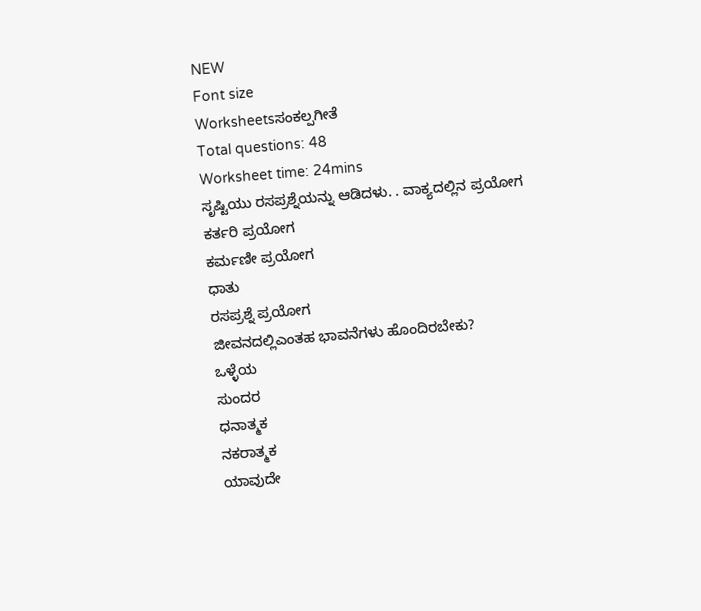NEW
Font size
Worksheetsಸಂಕಲ್ಪಗೀತೆ
Total questions: 48
Worksheet time: 24mins
ಸೃಷ್ಟಿಯು ರಸಪ್ರಶ್ನೆಯನ್ನು ಆಡಿದಳು. . ವಾಕ್ಯದಲ್ಲಿನ ಪ್ರಯೋಗ
ಕರ್ತರಿ ಪ್ರಯೋಗ
ಕರ್ಮಣೀ ಪ್ರಯೋಗ
ಧಾತು
ರಸಪ್ರಶ್ನೆ ಪ್ರಯೋಗ
ಜೀವನದಲ್ಲಿಎಂತಹ ಭಾವನೆಗಳು ಹೊಂದಿರಬೇಕು?
ಒಳ್ಳೆಯ
ಸುಂದರ
ಧನಾತ್ಮಕ
ನಕರಾತ್ಮಕ
ಯಾವುದೇ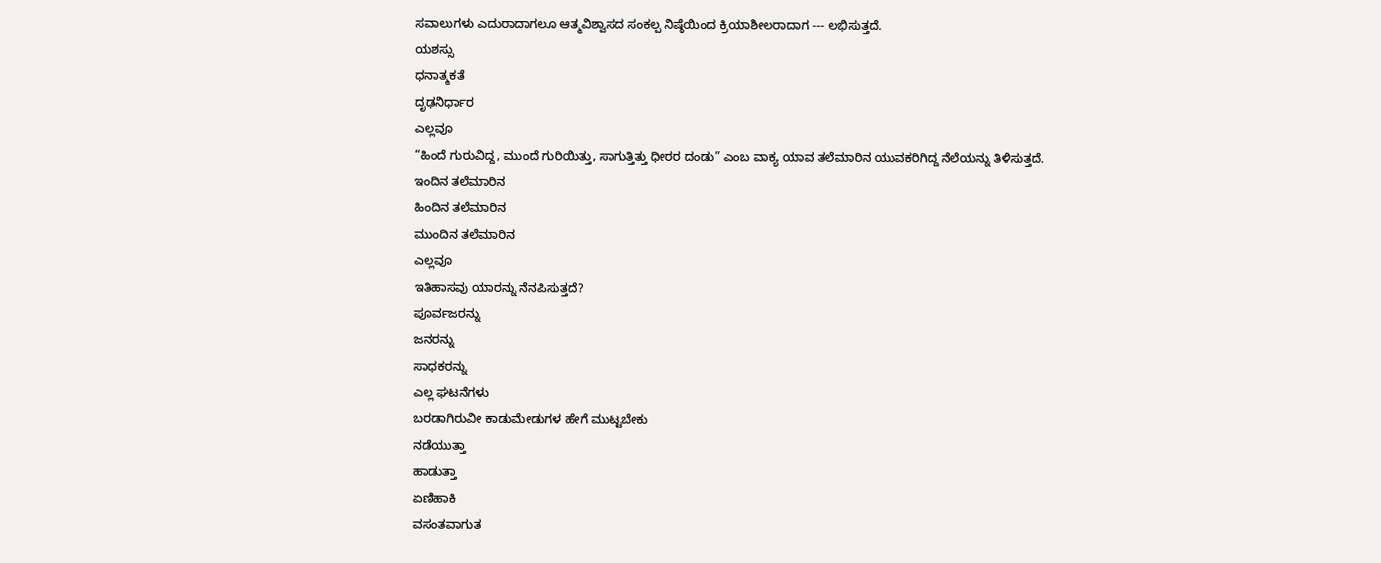ಸವಾಲುಗಳು ಎದುರಾದಾಗಲೂ ಆತ್ಮವಿಶ್ವಾಸದ ಸಂಕಲ್ಪ ನಿಷ್ಠೆಯಿಂದ ಕ್ರಿಯಾಶೀಲರಾದಾಗ --- ಲಭಿಸುತ್ತದೆ.
ಯಶಸ್ಸು
ಧನಾತ್ಮಕತೆ
ದೃಢನಿರ್ಧಾರ
ಎಲ್ಲವೂ
“ಹಿಂದೆ ಗುರುವಿದ್ದ, ಮುಂದೆ ಗುರಿಯಿತ್ತು, ಸಾಗುತ್ತಿತ್ತು ಧೀರರ ದಂಡು” ಎಂಬ ವಾಕ್ಯ ಯಾವ ತಲೆಮಾರಿನ ಯುವಕರಿಗಿದ್ದ ನೆಲೆಯನ್ನು ತಿಳಿಸುತ್ತದೆ.
ಇಂದಿನ ತಲೆಮಾರಿನ
ಹಿಂದಿನ ತಲೆಮಾರಿನ
ಮುಂದಿನ ತಲೆಮಾರಿನ
ಎಲ್ಲವೂ
ಇತಿಹಾಸವು ಯಾರನ್ನು ನೆನಪಿಸುತ್ತದೆ?
ಪೂರ್ವಜರನ್ನು
ಜನರನ್ನು
ಸಾಧಕರನ್ನು
ಎಲ್ಲ ಘಟನೆಗಳು
ಬರಡಾಗಿರುವೀ ಕಾಡುಮೇಡುಗಳ ಹೇಗೆ ಮುಟ್ಟಬೇಕು
ನಡೆಯುತ್ತಾ
ಹಾಡುತ್ತಾ
ಏಣಿಹಾಕಿ
ವಸಂತವಾಗುತ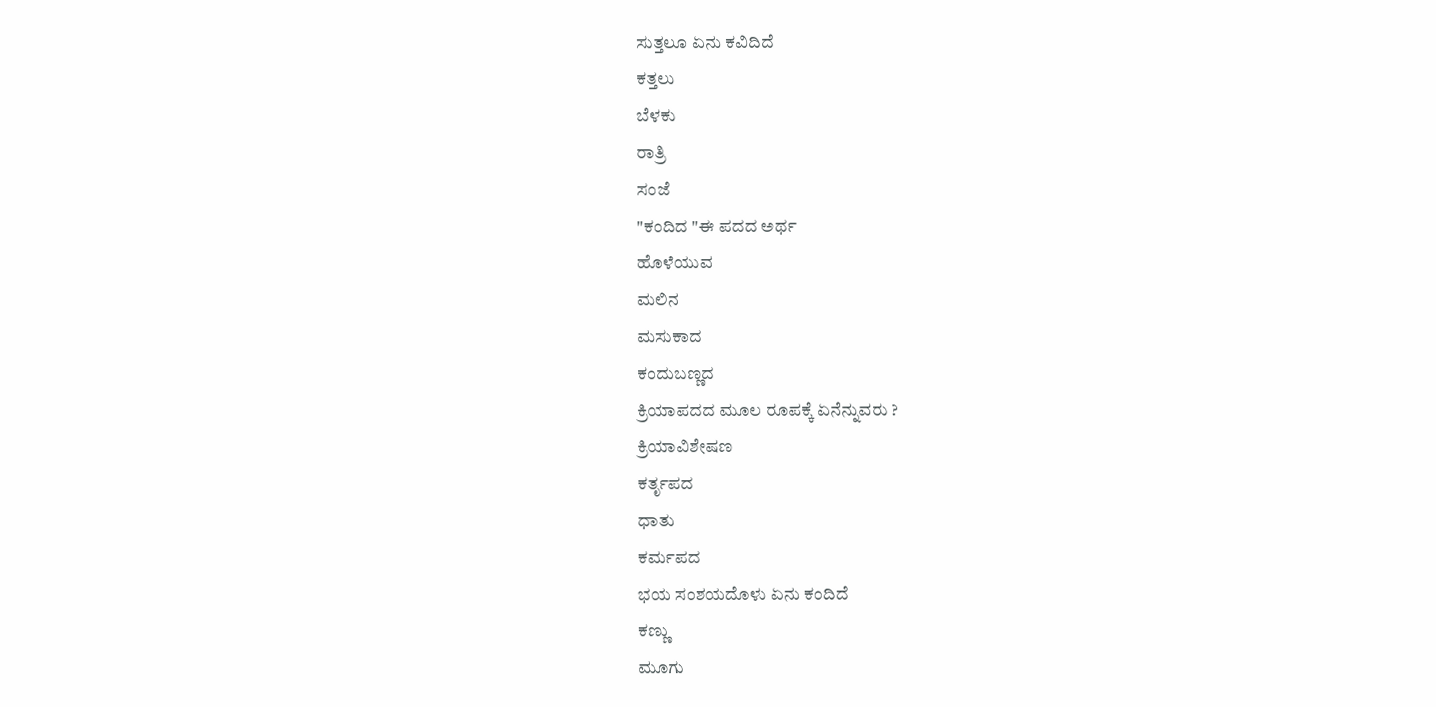ಸುತ್ತಲೂ ಏನು ಕವಿದಿದೆ
ಕತ್ತಲು
ಬೆಳಕು
ರಾತ್ರಿ
ಸಂಜೆ
"ಕಂದಿದ "ಈ ಪದದ ಅರ್ಥ
ಹೊಳೆಯುವ
ಮಲಿನ
ಮಸುಕಾದ
ಕಂದುಬಣ್ಣದ
ಕ್ರಿಯಾಪದದ ಮೂಲ ರೂಪಕ್ಕೆ ಏನೆನ್ನುವರು ?
ಕ್ರಿಯಾವಿಶೇಷಣ
ಕರ್ತೃಪದ
ಧಾತು
ಕರ್ಮಪದ
ಭಯ ಸಂಶಯದೊಳು ಏನು ಕಂದಿದೆ
ಕಣ್ಣು
ಮೂಗು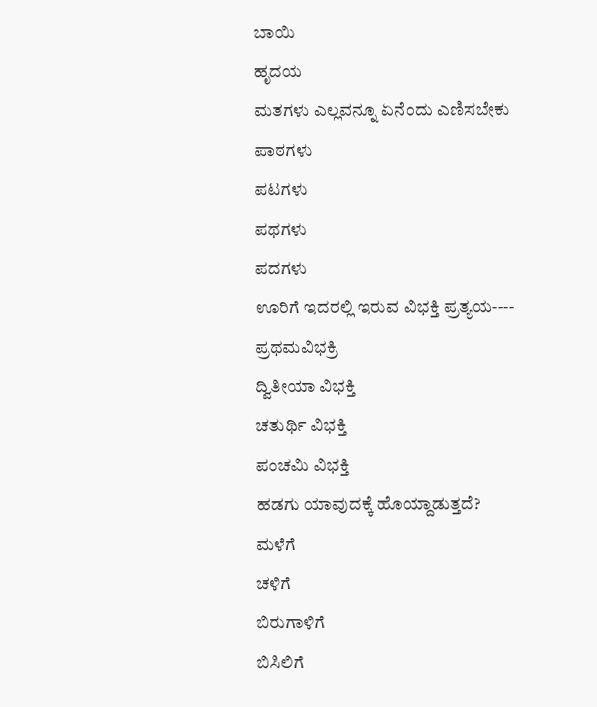ಬಾಯಿ
ಹೃದಯ
ಮತಗಳು ಎಲ್ಲವನ್ನೂ ಏನೆಂದು ಎಣಿಸಬೇಕು
ಪಾಠಗಳು
ಪಟಗಳು
ಪಥಗಳು
ಪದಗಳು
ಊರಿಗೆ ಇದರಲ್ಲಿ ಇರುವ ವಿಭಕ್ತಿ ಪ್ರತ್ಯಯ----
ಪ್ರಥಮವಿಭಕ್ರಿ
ದ್ವಿತೀಯಾ ವಿಭಕ್ತಿ
ಚತುರ್ಥಿ ವಿಭಕ್ತಿ
ಪಂಚಮಿ ವಿಭಕ್ತಿ
ಹಡಗು ಯಾವುದಕ್ಕೆ ಹೊಯ್ದಾಡುತ್ತದೆ?
ಮಳೆಗೆ
ಚಳಿಗೆ
ಬಿರುಗಾಳಿಗೆ
ಬಿಸಿಲಿಗೆ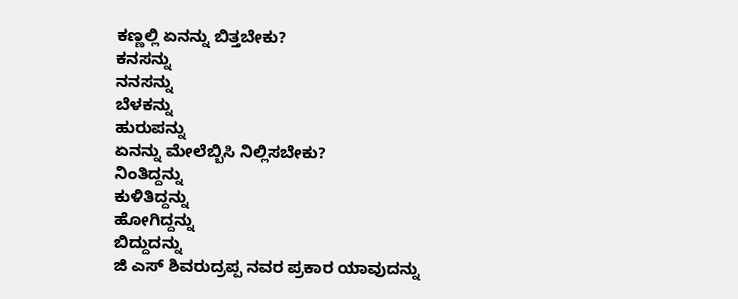ಕಣ್ಣಲ್ಲಿ ಏನನ್ನು ಬಿತ್ತಬೇಕು?
ಕನಸನ್ನು
ನನಸನ್ನು
ಬೆಳಕನ್ನು
ಹುರುಪನ್ನು
ಏನನ್ನು ಮೇಲೆಬ್ಬಿಸಿ ನಿಲ್ಲಿಸಬೇಕು?
ನಿಂತಿದ್ದನ್ನು
ಕುಳಿತಿದ್ದನ್ನು
ಹೋಗಿದ್ದನ್ನು
ಬಿದ್ದುದನ್ನು
ಜಿ ಎಸ್ ಶಿವರುದ್ರಪ್ಪ ನವರ ಪ್ರಕಾರ ಯಾವುದನ್ನು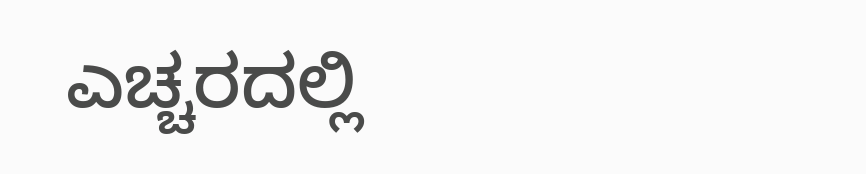ಎಚ್ಚರದಲ್ಲಿ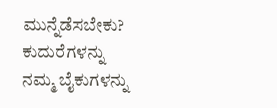ಮುನ್ನೆಡೆಸಬೇಕು?
ಕುದುರೆಗಳನ್ನು
ನಮ್ಮ ಬೈಕುಗಳನ್ನು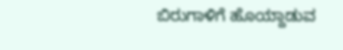ಬಿರುಗಾಳಿಗೆ ಹೊಯ್ದಾಡುವ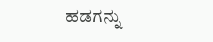ಹಡಗನ್ನು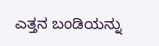ಎತ್ತನ ಬಂಡಿಯನ್ನು